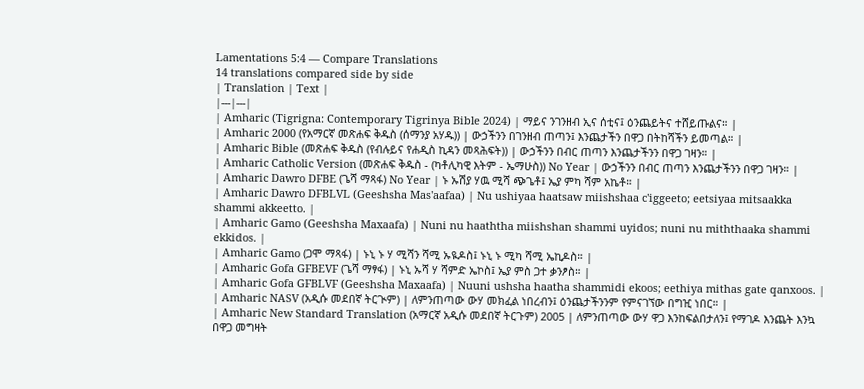Lamentations 5:4 — Compare Translations
14 translations compared side by side
| Translation | Text |
|---|---|
| Amharic (Tigrigna: Contemporary Tigrinya Bible 2024) | ማይና ንገንዘብ ኢና ሰቲና፤ ዕንጨይትና ተሸይጡልና። |
| Amharic 2000 (የአማርኛ መጽሐፍ ቅዱስ (ሰማንያ አሃዱ)) | ውኃችንን በገንዘብ ጠጣን፤ እንጨታችን በዋጋ በትከሻችን ይመጣል። |
| Amharic Bible (መጽሐፍ ቅዱስ (የብሉይና የሐዲስ ኪዳን መጻሕፍት)) | ውኃችንን በብር ጠጣን እንጨታችንን በዋጋ ገዛን። |
| Amharic Catholic Version (መጽሐፍ ቅዱስ - (ካቶሊካዊ እትም - ኤማሁስ)) No Year | ውኃችንን በብር ጠጣን እንጨታችንን በዋጋ ገዛን። |
| Amharic Dawro DFBE (ጌሻ ማጻፋ) No Year | ኑ ኡሽያ ሃዉ ሚሻ ጭጌቶ፤ ኤያ ምካ ሻም አኬቶ። |
| Amharic Dawro DFBLVL (Geeshsha Mas'aafaa) | Nu ushiyaa haatsaw miishshaa c'iggeeto; eetsiyaa mitsaakka shammi akkeetto. |
| Amharic Gamo (Geeshsha Maxaafa) | Nuni nu haaththa miishshan shammi uyidos; nuni nu miththaaka shammi ekkidos. |
| Amharic Gamo (ጋሞ ማጻፋ) | ኑኒ ኑ ሃ ሚሻን ሻሚ ኡዪዶስ፤ ኑኒ ኑ ሚካ ሻሚ ኤኪዶስ። |
| Amharic Gofa GFBEVF (ጌሻ ማፃፋ) | ኑኒ ኡሻ ሃ ሻምድ ኤኮስ፤ ኤያ ምስ ጋተ ቃንፆስ። |
| Amharic Gofa GFBLVF (Geeshsha Maxaafa) | Nuuni ushsha haatha shammidi ekoos; eethiya mithas gate qanxoos. |
| Amharic NASV (አዲሱ መደበኛ ትርጒም) | ለምንጠጣው ውሃ መክፈል ነበረብን፤ ዕንጨታችንንም የምናገኘው በግዢ ነበር። |
| Amharic New Standard Translation (አማርኛ አዲሱ መደበኛ ትርጉም) 2005 | ለምንጠጣው ውሃ ዋጋ እንከፍልበታለን፤ የማገዶ እንጨት እንኳ በዋጋ መግዛት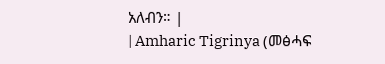አለብን። |
| Amharic Tigrinya (መፅሓፍ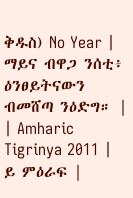ቅዱስ) No Year | ማይና ብዋጋ ንሰቲ፥ ዕንፀይትናውን ብመሸጣ ንዕድግ። |
| Amharic Tigrinya 2011 | ይ ምዕራፍ |